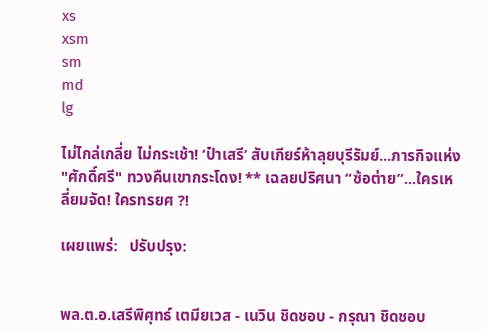xs
xsm
sm
md
lg

ไม่ไกล่เกลี่ย ไม่กระเช้า! ‘ป๋าเสรี’ สับเกียร์ห้าลุยบุรีรัมย์...ภารกิจแห่ง "ศักดิ์ศรี" ทวงคืนเขากระโดง! ** เฉลยปริศนา “ซ้อต่าย”...ใครเหลี่ยมจัด! ใครทรยศ ?!

เผยแพร่:   ปรับปรุง:


พล.ต.อ.เสรีพิศุทธ์ เตมียเวส - เนวิน ชิดชอบ - กรุณา ชิดชอบ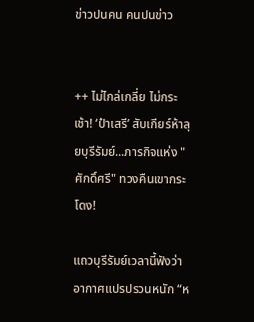ข่าวปนคน คนปนข่าว


++ ไม่ไกล่เกลี่ย ไม่กระเช้า! ‘ป๋าเสรี’ สับเกียร์ห้าลุยบุรีรัมย์...ภารกิจแห่ง "ศักดิ์ศรี" ทวงคืนเขากระโดง!

แถวบุรีรัมย์เวลานี้ฟังว่าอากาศแปรปรวนหนัก “ห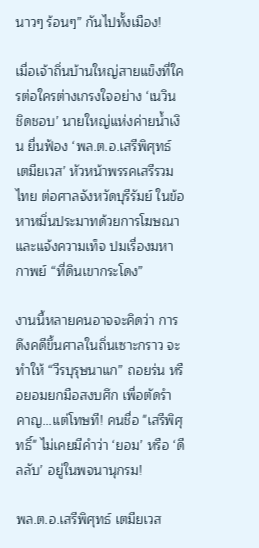นาวๆ ร้อนๆ” กันไปทั้งเมือง!

เมื่อเจ้าถิ่นบ้านใหญ่สายแข็งที่ใครต่อใครต่างเกรงใจอย่าง ‘เนวิน ชิดชอบ’ นายใหญ่แห่งค่ายน้ำเงิน ยื่นฟ้อง ‘พล.ต.อ.เสรีพิศุทธ์ เตมียเวส’ หัวหน้าพรรคเสรีรวมไทย ต่อศาลจังหวัดบุรีรัมย์ ในข้อหาหมิ่นประมาทด้วยการโฆษณาและแจ้งความเท็จ ปมเรื่องมหากาพย์ “ที่ดินเขากระโดง”

งานนี้หลายคนอาจจะคิดว่า การดึงคดีขึ้นศาลในถิ่นเซาะกราว จะทำให้ “วีรบุรุษนาแก” ถอยร่น หรือยอมยกมือสงบศึก เพื่อตัดรำคาญ...แต่โทษที! คนชื่อ "เสรีพิศุทธิ์" ไม่เคยมีคำว่า ‘ยอม’ หรือ ‘ดีลลับ’ อยู่ในพจนานุกรม!

พล.ต.อ.เสรีพิศุทธ์ เตมียเวส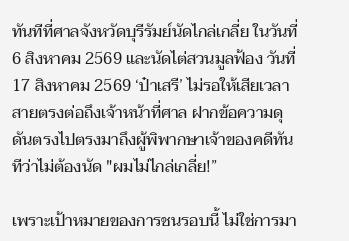ทันทีที่ศาลจังหวัดบุรีรัมย์นัดไกล่เกลี่ย ในวันที่ 6 สิงหาคม 2569 และนัดไต่สวนมูลฟ้อง วันที่ 17 สิงหาคม 2569 ‘ป๋าเสรี’ ไม่รอให้เสียเวลา สายตรงต่อถึงเจ้าหน้าที่ศาล ฝากข้อความดุดันตรงไปตรงมาถึงผู้พิพากษาเจ้าของคดีทันทีว่าไม่ต้องนัด "ผมไม่ไกล่เกลี่ย!”

เพราะเป้าหมายของการชนรอบนี้ ไม่ใช่การมา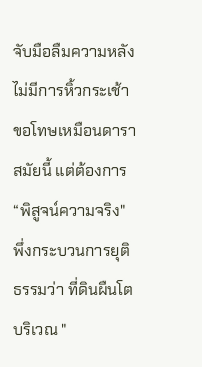จับมือลืมความหลัง ไม่มีการหิ้วกระเช้าขอโทษเหมือนดาราสมัยนี้ แต่ต้องการ “พิสูจน์ความจริง" พึ่งกระบวนการยุติธรรมว่า ที่ดินผืนโตบริเวณ "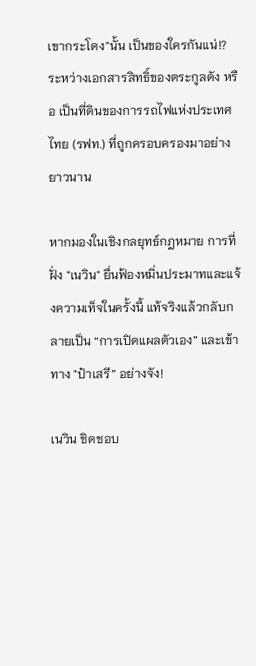เขากระโดง"นั้น เป็นของใครกันแน่!? ระหว่างเอกสารสิทธิ์ของตระกูลดัง หรือ เป็นที่ดินของการรถไฟแห่งประเทศไทย (รฟท.) ที่ถูกครอบครองมาอย่างยาวนาน

หากมองในเชิงกลยุทธ์กฎหมาย การที่ฝั่ง "เนวิน" ยื่นฟ้องหมิ่นประมาทและแจ้งความเท็จในครั้งนี้ แท้จริงแล้วกลับกลายเป็น “การเปิดแผลตัวเอง” และเข้าทาง "ป๋าเสรี” อย่างจัง!

เนวิน ชิดชอบ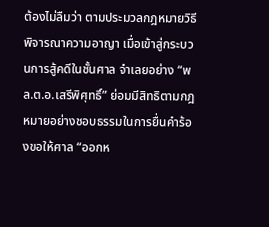ต้องไม่ลืมว่า ตามประมวลกฎหมายวิธีพิจารณาความอาญา เมื่อเข้าสู่กระบวนการสู้คดีในชั้นศาล จำเลยอย่าง “พล.ต.อ.เสรีพิศุทธิ์” ย่อมมีสิทธิตามกฎหมายอย่างชอบธรรมในการยื่นคำร้องขอให้ศาล “ออกห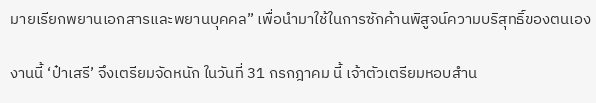มายเรียกพยานเอกสารและพยานบุคคล” เพื่อนำมาใช้ในการซักค้านพิสูจน์ความบริสุทธิ์ของตนเอง

งานนี้ ‘ป๋าเสรี’ จึงเตรียมจัดหนัก ในวันที่ 31 กรกฎาคม นี้ เจ้าตัวเตรียมหอบสำน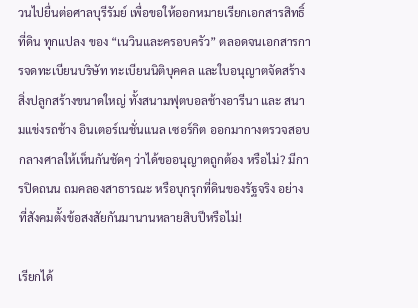วนไปยื่นต่อศาลบุรีรัมย์ เพื่อขอให้ออกหมายเรียกเอกสารสิทธิ์ที่ดิน ทุกแปลง ของ “เนวินและครอบครัว” ตลอดจนเอกสารการจดทะเบียนบริษัท ทะเบียนนิติบุคคล และใบอนุญาตจัดสร้างสิ่งปลูกสร้างขนาดใหญ่ ทั้งสนามฟุตบอลช้างอารีนา และ สนามแข่งรถช้าง อินเตอร์เนชั่นแนล เซอร์กิต ออกมากางตรวจสอบกลางศาลให้เห็นกันชัดๆ ว่าได้ขออนุญาตถูกต้อง หรือไม่? มีการปิดถนน ถมคลองสาธารณะ หรือบุกรุกที่ดินของรัฐจริง อย่างที่สังคมตั้งข้อสงสัยกันมานานหลายสิบปีหรือไม่!

เรียกได้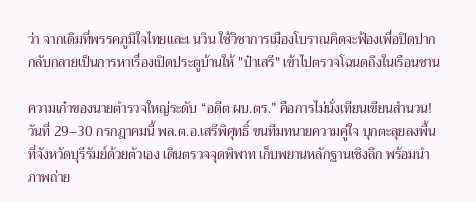ว่า จากเดิมที่พรรคภูมิใจไทยและเ นวิน ใช้วิชาการเมืองโบราณคิดจะฟ้องเพื่อปิดปาก กลับกลายเป็นการหาเรื่องเปิดประตูบ้านให้ "ป๋าเสรี" เข้าไปตรวจโฉนดถึงในเรือนชาน

ความเก๋าของนายตำรวจใหญ่ระดับ “อดีต ผบ.ตร.” คือการไม่นั่งเทียนเขียนสำนวน! วันที่ 29–30 กรกฎาคมนี้ พล.ต.อ.เสรีพิศุทธิ์ ขนทีมทนายความคู่ใจ บุกตะลุยลงพื้นที่จังหวัดบุรีรัมย์ด้วยตัวเอง เดินตรวจจุดพิพาท เก็บพยานหลักฐานเชิงลึก พร้อมนำภาพถ่าย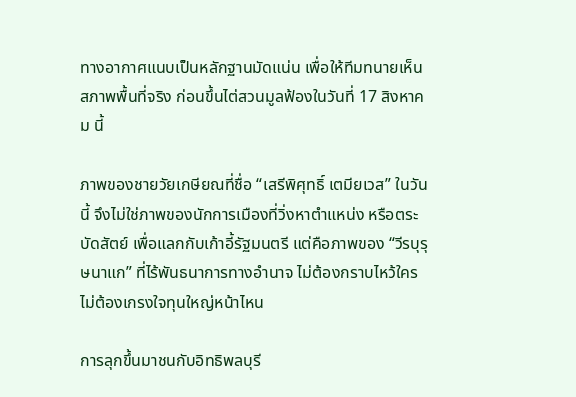ทางอากาศแนบเป็นหลักฐานมัดแน่น เพื่อให้ทีมทนายเห็นสภาพพื้นที่จริง ก่อนขึ้นไต่สวนมูลฟ้องในวันที่ 17 สิงหาคม นี้

ภาพของชายวัยเกษียณที่ชื่อ “เสรีพิศุทธิ์ เตมียเวส” ในวันนี้ จึงไม่ใช่ภาพของนักการเมืองที่วิ่งหาตำแหน่ง หรือตระบัดสัตย์ เพื่อแลกกับเก้าอี้รัฐมนตรี แต่คือภาพของ “วีรบุรุษนาแก” ที่ไร้พันธนาการทางอำนาจ ไม่ต้องกราบไหว้ใคร ไม่ต้องเกรงใจทุนใหญ่หน้าไหน

การลุกขึ้นมาชนกับอิทธิพลบุรี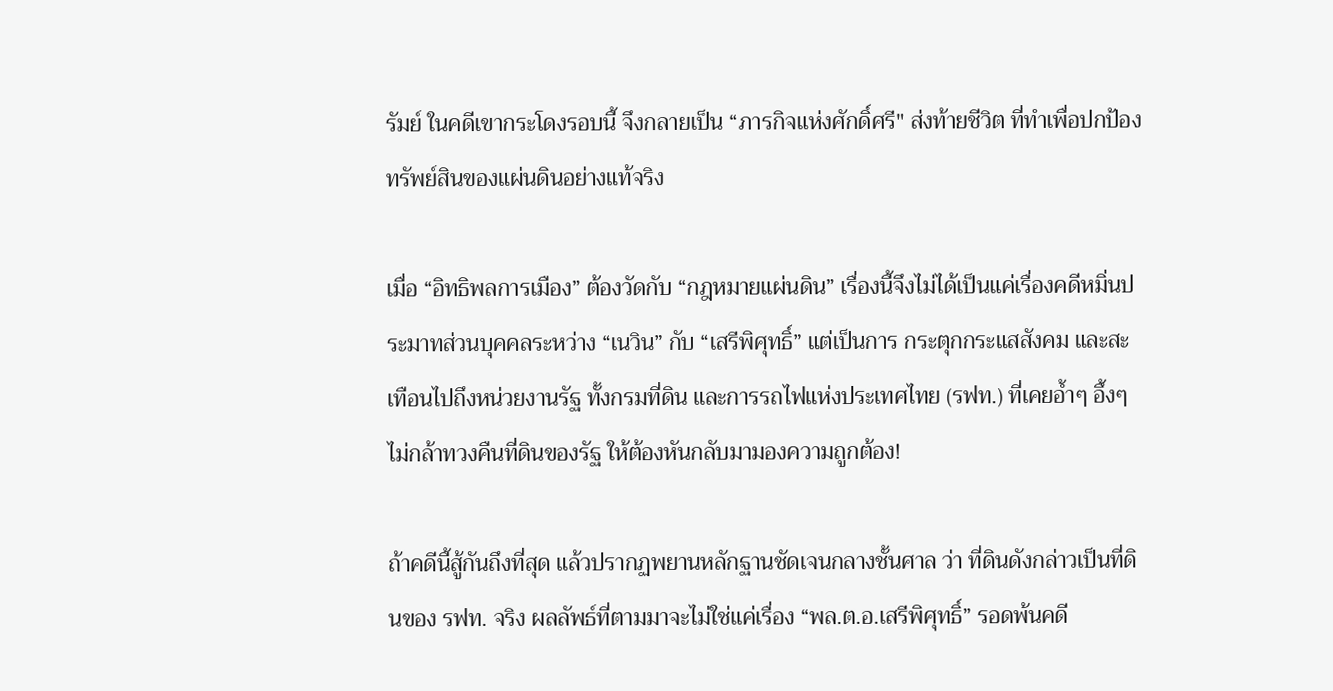รัมย์ ในคดีเขากระโดงรอบนี้ จึงกลายเป็น “ภารกิจแห่งศักดิ์ศรี" ส่งท้ายชีวิต ที่ทำเพื่อปกป้องทรัพย์สินของแผ่นดินอย่างแท้จริง

เมื่อ “อิทธิพลการเมือง” ต้องวัดกับ “กฎหมายแผ่นดิน” เรื่องนี้จึงไม่ได้เป็นแค่เรื่องคดีหมิ่นประมาทส่วนบุคคลระหว่าง “เนวิน” กับ “เสรีพิศุทธิ์” แต่เป็นการ กระตุกกระแสสังคม และสะเทือนไปถึงหน่วยงานรัฐ ทั้งกรมที่ดิน และการรถไฟแห่งประเทศไทย (รฟท.) ที่เคยอ้ำๆ อึ้งๆ ไม่กล้าทวงคืนที่ดินของรัฐ ให้ต้องหันกลับมามองความถูกต้อง!

ถ้าคดีนี้สู้กันถึงที่สุด แล้วปรากฏพยานหลักฐานชัดเจนกลางชั้นศาล ว่า ที่ดินดังกล่าวเป็นที่ดินของ รฟท. จริง ผลลัพธ์ที่ตามมาจะไม่ใช่แค่เรื่อง “พล.ต.อ.เสรีพิศุทธิ์” รอดพ้นคดี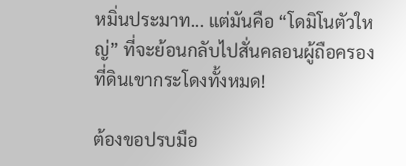หมิ่นประมาท... แต่มันคือ “โดมิโนตัวใหญ่” ที่จะย้อนกลับไปสั่นคลอนผู้ถือครองที่ดินเขากระโดงทั้งหมด!

ต้องขอปรบมือ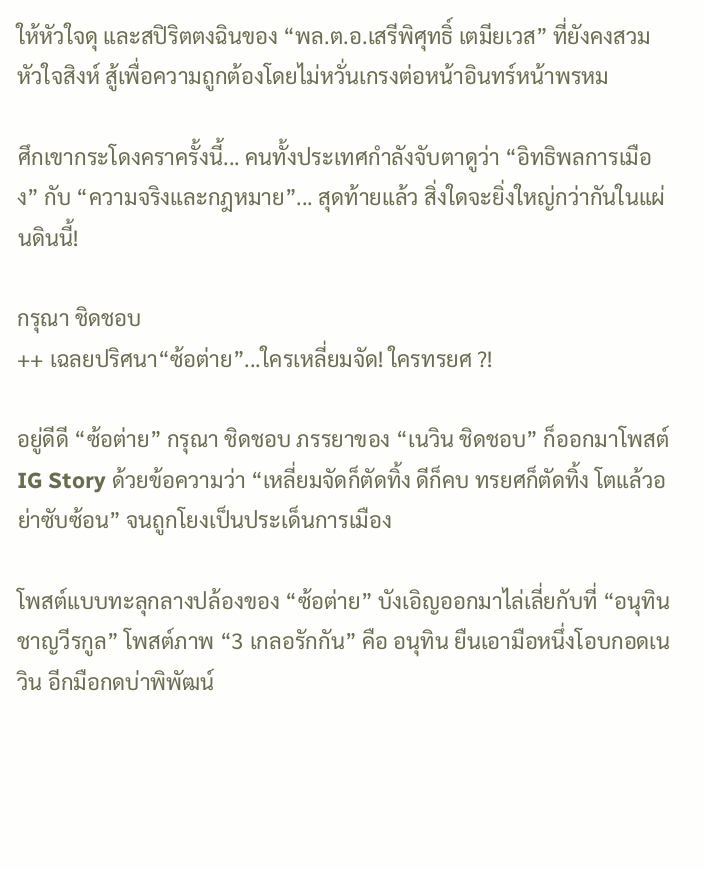ให้หัวใจดุ และสปิริตตงฉินของ “พล.ต.อ.เสรีพิศุทธิ์ เตมียเวส” ที่ยังคงสวมหัวใจสิงห์ สู้เพื่อความถูกต้องโดยไม่หวั่นเกรงต่อหน้าอินทร์หน้าพรหม

ศึกเขากระโดงคราครั้งนี้... คนทั้งประเทศกำลังจับตาดูว่า “อิทธิพลการเมือง” กับ “ความจริงและกฎหมาย”... สุดท้ายแล้ว สิ่งใดจะยิ่งใหญ่กว่ากันในแผ่นดินนี้!

กรุณา ชิดชอบ
++ เฉลยปริศนา“ซ้อต่าย”...ใครเหลี่ยมจัด! ใครทรยศ ?!

อยู่ดีดี “ซ้อต่าย” กรุณา ชิดชอบ ภรรยาของ “เนวิน ชิดชอบ” ก็ออกมาโพสต์ IG Story ด้วยข้อความว่า “เหลี่ยมจัดก็ตัดทิ้ง ดีก็คบ ทรยศก็ตัดทิ้ง โตแล้วอย่าซับซ้อน” จนถูกโยงเป็นประเด็นการเมือง

โพสต์แบบทะลุกลางปล้องของ “ซ้อต่าย” บังเอิญออกมาไล่เลี่ยกับที่ “อนุทิน ชาญวีรกูล” โพสต์ภาพ “3 เกลอรักกัน” คือ อนุทิน ยืนเอามือหนึ่งโอบกอดเนวิน อีกมือกดบ่าพิพัฒน์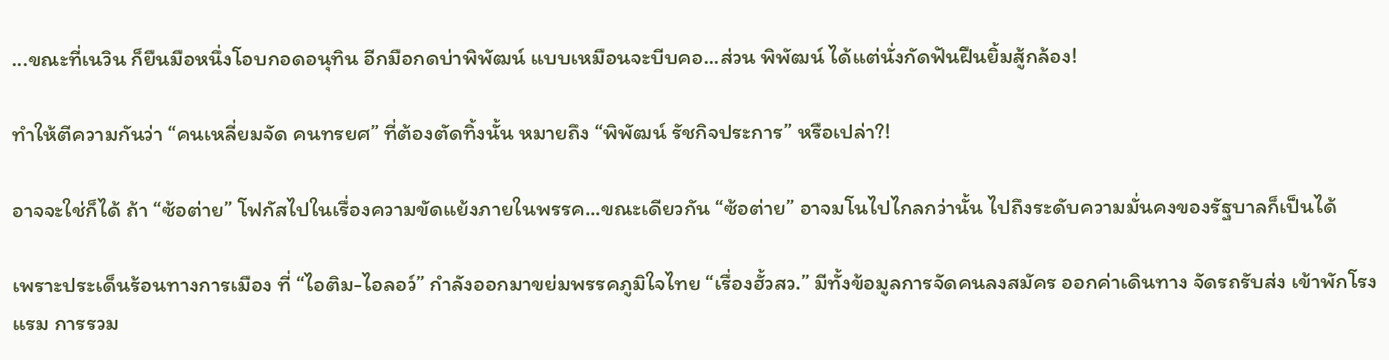...ขณะที่เนวิน ก็ยืนมือหนึ่งโอบกอดอนุทิน อีกมือกดบ่าพิพัฒน์ แบบเหมือนจะบีบคอ...ส่วน พิพัฒน์ ได้แต่นั่งกัดฟันฝืนยิ้มสู้กล้อง!

ทำให้ตีความกันว่า “คนเหลี่ยมจัด คนทรยศ” ที่ต้องตัดทิ้งนั้น หมายถึง “พิพัฒน์ รัชกิจประการ” หรือเปล่า?!

อาจจะใช่ก็ได้ ถ้า “ซ้อต่าย” โฟกัสไปในเรื่องความขัดแย้งภายในพรรค...ขณะเดียวกัน “ซ้อต่าย” อาจมโนไปไกลกว่านั้น ไปถึงระดับความมั่นคงของรัฐบาลก็เป็นได้

เพราะประเด็นร้อนทางการเมือง ที่ “ไอติม-ไอลอว์” กำลังออกมาขย่มพรรคภูมิใจไทย “เรื่องฮั้วสว.” มีทั้งข้อมูลการจัดคนลงสมัคร ออกค่าเดินทาง จัดรถรับส่ง เข้าพักโรงแรม การรวม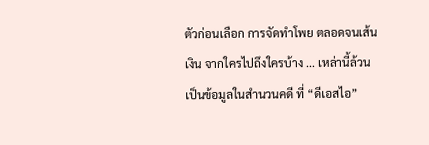ตัวก่อนเลือก การจัดทำโพย ตลอดจนเส้นเงิน จากใครไปถึงใครบ้าง ... เหล่านี้ล้วนเป็นข้อมูลในสำนวนคดี ที่ “ดีเอสไอ”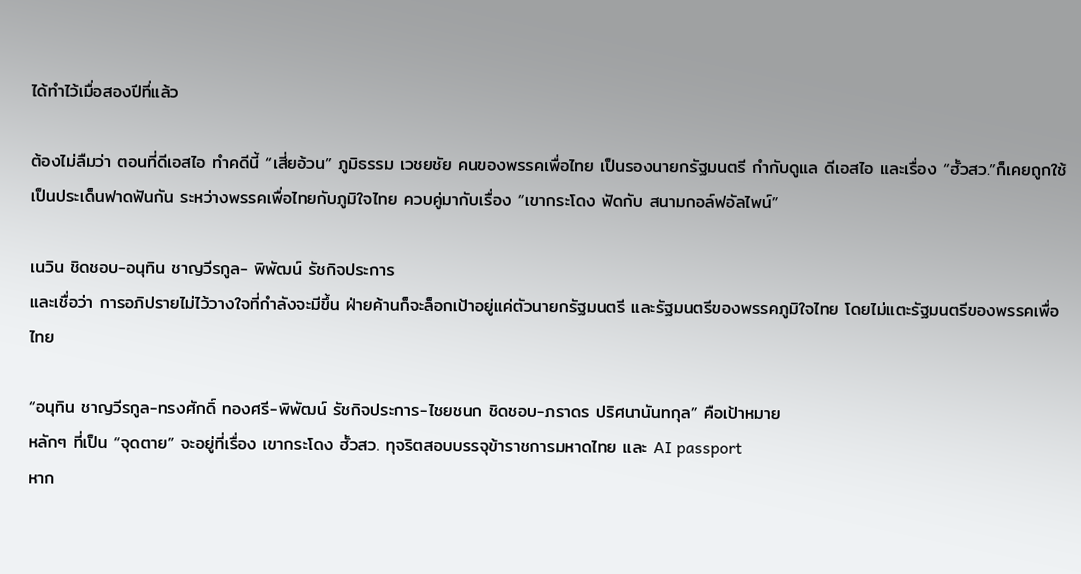ได้ทำไว้เมื่อสองปีที่แล้ว

ต้องไม่ลืมว่า ตอนที่ดีเอสไอ ทำคดีนี้ “เสี่ยอ้วน” ภูมิธรรม เวชยชัย คนของพรรคเพื่อไทย เป็นรองนายกรัฐมนตรี กำกับดูแล ดีเอสไอ และเรื่อง “ฮั้วสว.”ก็เคยถูกใช้เป็นประเด็นฟาดฟันกัน ระหว่างพรรคเพื่อไทยกับภูมิใจไทย ควบคู่มากับเรื่อง “เขากระโดง ฟัดกับ สนามกอล์ฟอัลไพน์”

เนวิน ชิดชอบ-อนุทิน ชาญวีรกูล- พิพัฒน์ รัชกิจประการ
และเชื่อว่า การอภิปรายไม่ไว้วางใจที่กำลังจะมีขึ้น ฝ่ายค้านก็จะล็อกเป้าอยู่แค่ตัวนายกรัฐมนตรี และรัฐมนตรีของพรรคภูมิใจไทย โดยไม่แตะรัฐมนตรีของพรรคเพื่อไทย

“อนุทิน ชาญวีรกูล-ทรงศักดิ์ ทองศรี-พิพัฒน์ รัชกิจประการ-ไชยชนก ชิดชอบ-ภราดร ปริศนานันทกุล” คือเป้าหมาย
หลักๆ ที่เป็น “จุดตาย” จะอยู่ที่เรื่อง เขากระโดง ฮั้วสว. ทุจริตสอบบรรจุข้าราชการมหาดไทย และ AI passport
หาก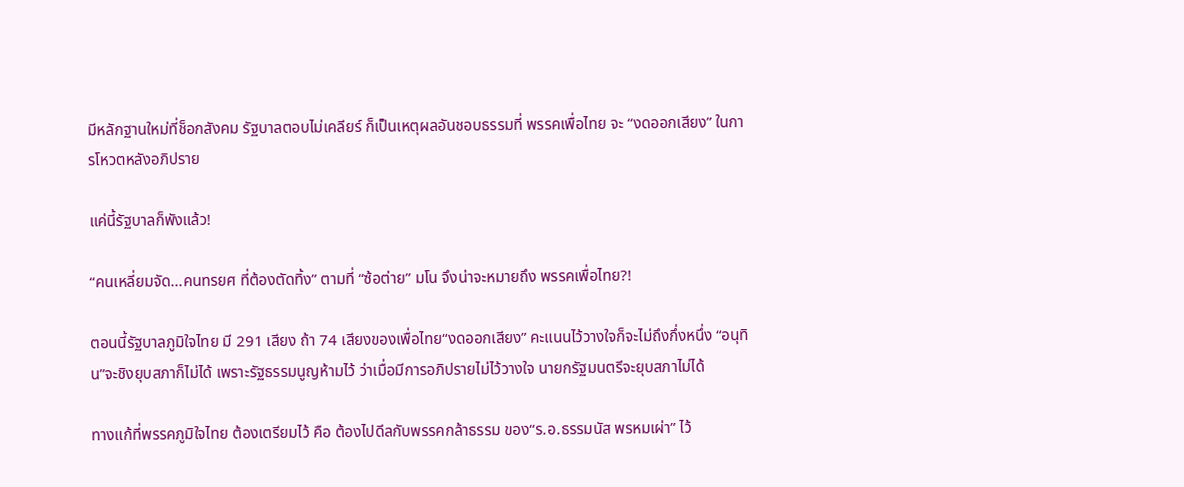มีหลักฐานใหม่ที่ช็อกสังคม รัฐบาลตอบไม่เคลียร์ ก็เป็นเหตุผลอันชอบธรรมที่ พรรคเพื่อไทย จะ “งดออกเสียง” ในการโหวตหลังอภิปราย

แค่นี้รัฐบาลก็พังแล้ว!

“คนเหลี่ยมจัด...คนทรยศ ที่ต้องตัดทิ้ง” ตามที่ “ซ้อต่าย” มโน จึงน่าจะหมายถึง พรรคเพื่อไทย?!

ตอนนี้รัฐบาลภูมิใจไทย มี 291 เสียง ถ้า 74 เสียงของเพื่อไทย“งดออกเสียง” คะแนนไว้วางใจก็จะไม่ถึงกึ่งหนึ่ง “อนุทิน”จะชิงยุบสภาก็ไม่ได้ เพราะรัฐธรรมนูญห้ามไว้ ว่าเมื่อมีการอภิปรายไม่ไว้วางใจ นายกรัฐมนตรีจะยุบสภาไม่ได้

ทางแก้ที่พรรคภูมิใจไทย ต้องเตรียมไว้ คือ ต้องไปดีลกับพรรคกล้าธรรม ของ“ร.อ.ธรรมนัส พรหมเผ่า” ไว้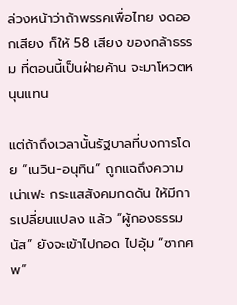ล่วงหน้าว่าถ้าพรรคเพื่อไทย งดออกเสียง ก็ให้ 58 เสียง ของกล้าธรรม ที่ตอนนี้เป็นฝ่ายค้าน จะมาโหวตหนุนแทน

แต่ถ้าถึงเวลานั้นรัฐบาลที่บงการโดย “เนวิน-อนุทิน” ถูกแฉถึงความเน่าเฟะ กระแสสังคมกดดัน ให้มีการเปลี่ยนแปลง แล้ว “ผู้กองธรรมนัส” ยังจะเข้าไปกอด ไปอุ้ม “ซากศพ”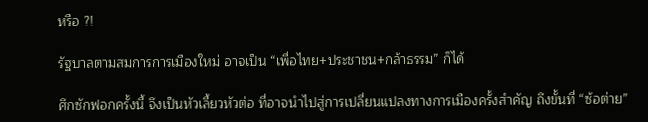หรือ ?!

รัฐบาลตามสมการการเมืองใหม่ อาจเป็น “เพื่อไทย+ประชาชน+กล้าธรรม” ก็ได้

ศึกซักฟอกครั้งนี้ จึงเป็นหัวเลี้ยวหัวต่อ ที่อาจนำไปสู่การเปลี่ยนแปลงทางการเมืองครั้งสำคัญ ถึงขั้นที่ “ซ้อต่าย”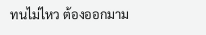ทนไม่ไหว ต้องออกมาม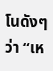โนดังๆ ว่า “เห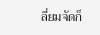ลี่ยมจัดก็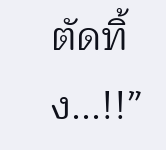ตัดทิ้ง...!!”